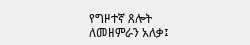የግዞተኛ ጸሎት
ለመዘምራን አለቃ፤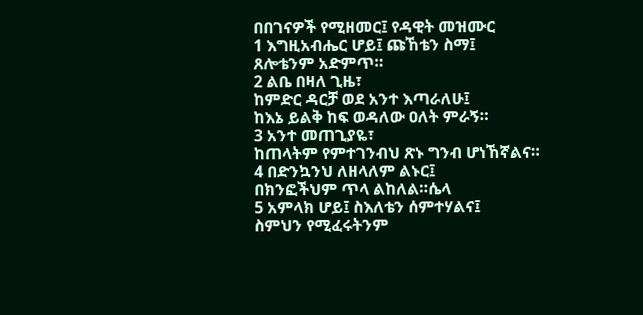በበገናዎች የሚዘመር፤ የዳዊት መዝሙር
1 እግዚአብሔር ሆይ፤ ጩኸቴን ስማ፤
ጸሎቴንም አድምጥ።
2 ልቤ በዛለ ጊዜ፣
ከምድር ዳርቻ ወደ አንተ እጣራለሁ፤
ከእኔ ይልቅ ከፍ ወዳለው ዐለት ምራኝ።
3 አንተ መጠጊያዬ፣
ከጠላትም የምተገንብህ ጽኑ ግንብ ሆነኸኛልና።
4 በድንኳንህ ለዘላለም ልኑር፤
በክንፎችህም ጥላ ልከለል።ሴላ
5 አምላክ ሆይ፤ ስእለቴን ሰምተሃልና፤
ስምህን የሚፈሩትንም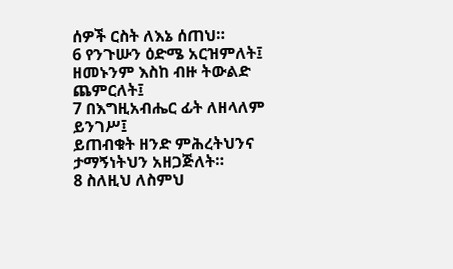ሰዎች ርስት ለእኔ ሰጠህ።
6 የንጉሡን ዕድሜ አርዝምለት፤
ዘመኑንም እስከ ብዙ ትውልድ ጨምርለት፤
7 በእግዚአብሔር ፊት ለዘላለም ይንገሥ፤
ይጠብቁት ዘንድ ምሕረትህንና ታማኝነትህን አዘጋጅለት።
8 ስለዚህ ለስምህ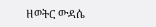ዘወትር ውዳሴ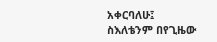አቀርባለሁ፤
ስእለቴንም በየጊዜው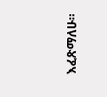እፈጽማለሁ።